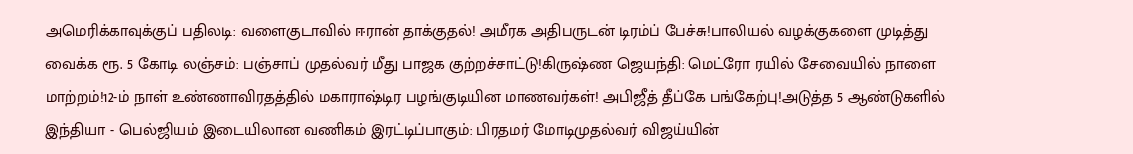அமெரிக்காவுக்குப் பதிலடி: வளைகுடாவில் ஈரான் தாக்குதல்! அமீரக அதிபருடன் டிரம்ப் பேச்சு!பாலியல் வழக்குகளை முடித்து வைக்க ரூ. 5 கோடி லஞ்சம்: பஞ்சாப் முதல்வர் மீது பாஜக குற்றச்சாட்டு!கிருஷ்ண ஜெயந்தி: மெட்ரோ ரயில் சேவையில் நாளை மாற்றம்!12-ம் நாள் உண்ணாவிரதத்தில் மகாராஷ்டிர பழங்குடியின மாணவர்கள்! அபிஜீத் தீப்கே பங்கேற்பு!அடுத்த 5 ஆண்டுகளில் இந்தியா - பெல்ஜியம் இடையிலான வணிகம் இரட்டிப்பாகும்: பிரதமர் மோடிமுதல்வர் விஜய்யின்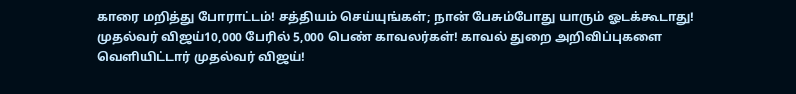காரை மறித்து போராட்டம்! சத்தியம் செய்யுங்கள்; நான் பேசும்போது யாரும் ஓடக்கூடாது! முதல்வர் விஜய்10,000 பேரில் 5,000 பெண் காவலர்கள்! காவல் துறை அறிவிப்புகளை வெளியிட்டார் முதல்வர் விஜய்!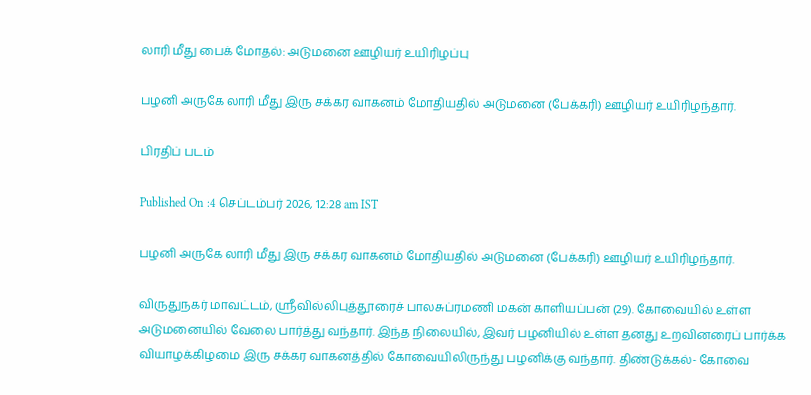லாரி மீது பைக் மோதல்: அடுமனை ஊழியர் உயிரிழப்பு

பழனி அருகே லாரி மீது இரு சக்கர வாகனம் மோதியதில் அடுமனை (பேக்கரி) ஊழியர் உயிரிழந்தார்.

பிரதிப் படம்

Published On :4 செப்டம்பர் 2026, 12:28 am IST

பழனி அருகே லாரி மீது இரு சக்கர வாகனம் மோதியதில் அடுமனை (பேக்கரி) ஊழியர் உயிரிழந்தார்.

விருதுநகர் மாவட்டம், ஸ்ரீவில்லிபுத்தூரைச் பாலசுப்ரமணி மகன் காளியப்பன் (29). கோவையில் உள்ள அடுமனையில் வேலை பார்த்து வந்தார். இந்த நிலையில், இவர் பழனியில் உள்ள தனது உறவினரைப் பார்க்க வியாழக்கிழமை இரு சக்கர வாகனத்தில் கோவையிலிருந்து பழனிக்கு வந்தார். திண்டுக்கல்- கோவை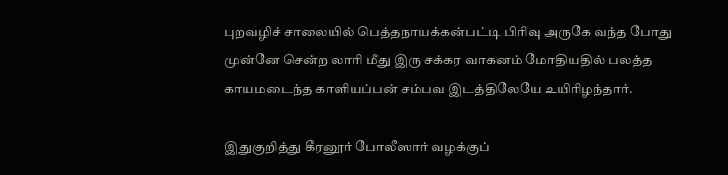புறவழிச் சாலையில் பெத்தநாயக்கன்பட்டி பிரிவு அருகே வந்த போது முன்னே சென்ற லாரி மீது இரு சக்கர வாகனம் மோதியதில் பலத்த காயமடைந்த காளியப்பன் சம்பவ இடத்திலேயே உயிரிழந்தார்.

இதுகுறித்து கீரனூர் போலீஸார் வழக்குப்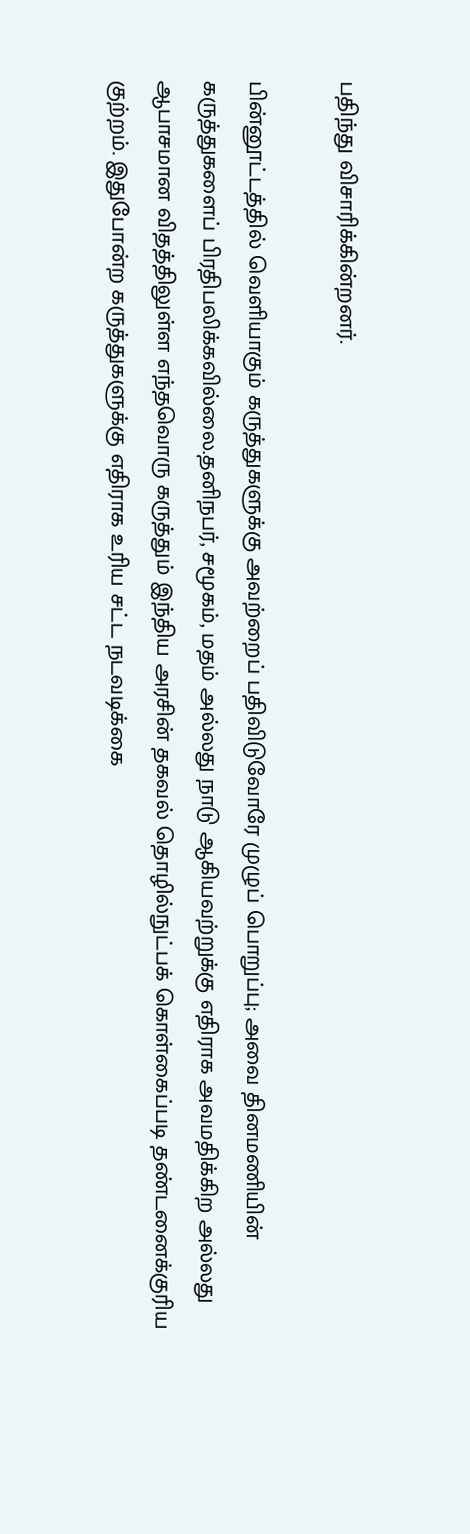பதிந்து விசாரிக்கின்றனர்.

பின்னூட்டத்தில் வெளியாகும் கருத்துகளுக்கு அவற்றைப் பதிவிடுவோரே முழுப் பொறுப்பு; அவை தினமணியின் கருத்துகளைப் பிரதிபலிக்கவில்லை.தனிநபர், சமூகம், மதம் அல்லது நாடு ஆகியவற்றுக்கு எதிராக அவமதிக்கிற அல்லது ஆபாசமான விதத்திலுள்ள எந்தவொரு கருத்தும் இந்திய அரசின் தகவல் தொழில்நுட்பக் கொள்கைப்படி தண்டனைக்குரிய குற்றம். இதுபோன்ற கருத்துகளுக்கு எதிராக உரிய சட்ட நடவடிக்கை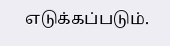எடுக்கப்படும்.